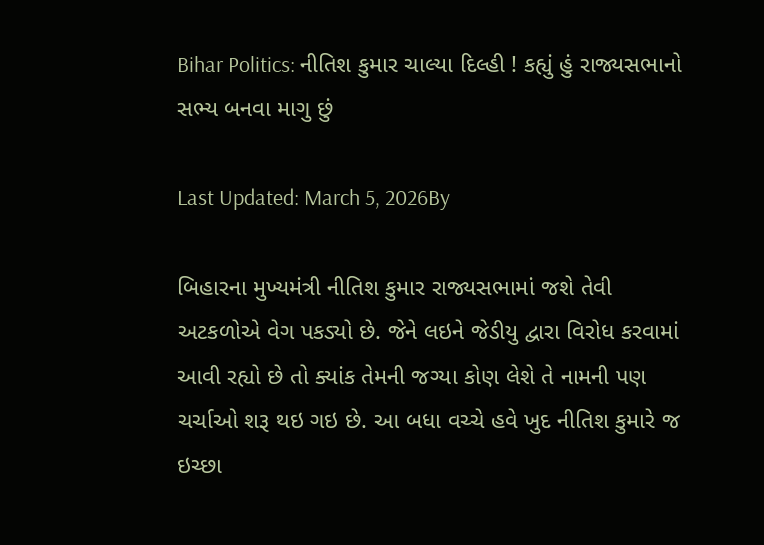Bihar Politics: નીતિશ કુમાર ચાલ્યા દિલ્હી ! કહ્યું હું રાજ્યસભાનો સભ્ય બનવા માગુ છું

Last Updated: March 5, 2026By

બિહારના મુખ્યમંત્રી નીતિશ કુમાર રાજ્યસભામાં જશે તેવી અટકળોએ વેગ પકડ્યો છે. જેને લઇને જેડીયુ દ્વારા વિરોધ કરવામાં આવી રહ્યો છે તો ક્યાંક તેમની જગ્યા કોણ લેશે તે નામની પણ ચર્ચાઓ શરૂ થઇ ગઇ છે. આ બધા વચ્ચે હવે ખુદ નીતિશ કુમારે જ ઇચ્છા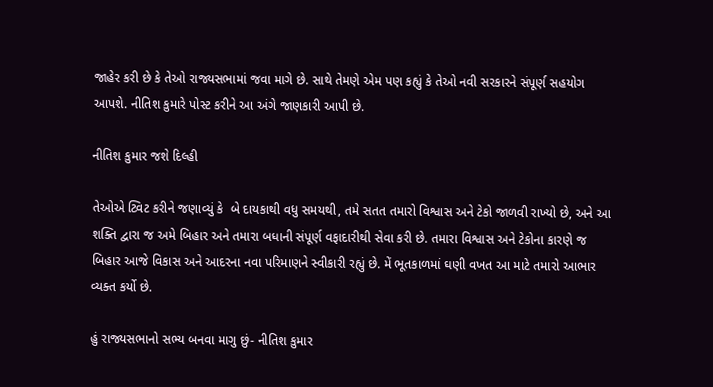જાહેર કરી છે કે તેઓ રાજ્યસભામાં જવા માગે છે. સાથે તેમણે એમ પણ કહ્યું કે તેઓ નવી સરકારને સંપૂર્ણ સહયોગ આપશે. નીતિશ કુમારે પોસ્ટ કરીને આ અંગે જાણકારી આપી છે.

નીતિશ કુમાર જશે દિલ્હી

તેઓએ ટ્વિટ કરીને જણાવ્યું કે  બે દાયકાથી વધુ સમયથી, તમે સતત તમારો વિશ્વાસ અને ટેકો જાળવી રાખ્યો છે, અને આ શક્તિ દ્વારા જ અમે બિહાર અને તમારા બધાની સંપૂર્ણ વફાદારીથી સેવા કરી છે. તમારા વિશ્વાસ અને ટેકોના કારણે જ બિહાર આજે વિકાસ અને આદરના નવા પરિમાણને સ્વીકારી રહ્યું છે. મેં ભૂતકાળમાં ઘણી વખત આ માટે તમારો આભાર વ્યક્ત કર્યો છે.

હું રાજ્યસભાનો સભ્ય બનવા માગુ છું- નીતિશ કુમાર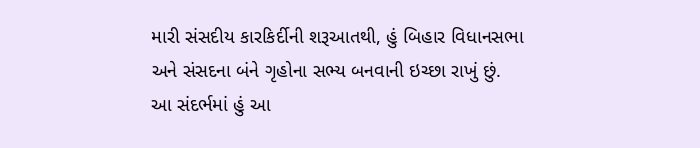મારી સંસદીય કારકિર્દીની શરૂઆતથી, હું બિહાર વિધાનસભા અને સંસદના બંને ગૃહોના સભ્ય બનવાની ઇચ્છા રાખું છું. આ સંદર્ભમાં હું આ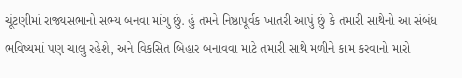ચૂંટણીમાં રાજ્યસભાનો સભ્ય બનવા માંગુ છું. હું તમને નિષ્ઠાપૂર્વક ખાતરી આપું છું કે તમારી સાથેનો આ સંબંધ ભવિષ્યમાં પણ ચાલુ રહેશે, અને વિકસિત બિહાર બનાવવા માટે તમારી સાથે મળીને કામ કરવાનો મારો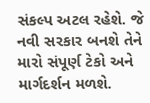સંકલ્પ અટલ રહેશે. જે નવી સરકાર બનશે તેને મારો સંપૂર્ણ ટેકો અને માર્ગદર્શન મળશે.